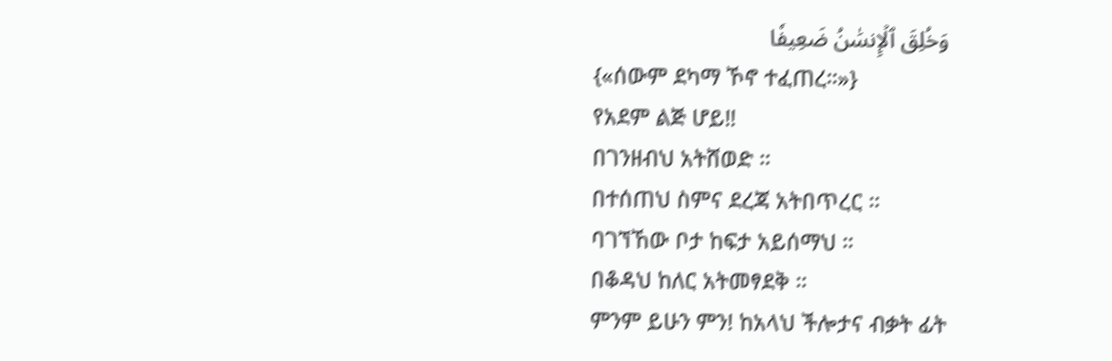وَخُلِقَ ٱلۡإِنسَٰنُ ضَعِيفٗا
{«ሰውም ደካማ ኾኖ ተፈጠረ።»}
የአደም ልጅ ሆይ‼
በገንዘብህ አትሸወድ ።
በተሰጠህ ስምና ደረጃ አትበጥረር ።
ባገኘኸው ቦታ ከፍታ አይሰማህ ።
በቆዳህ ከለር አትመፃደቅ ።
ምንም ይሁን ምን! ከአላህ ችሎታና ብቃት ፊት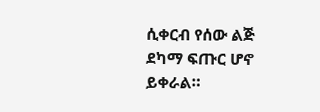ሲቀርብ የሰው ልጅ ደካማ ፍጡር ሆኖ ይቀራል።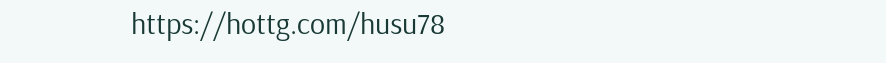https://hottg.com/husu78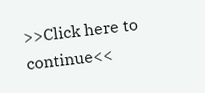>>Click here to continue<<